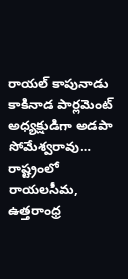రాయల్ కాపునాడు కాకినాడ పార్లమెంట్ అధ్యక్షుడిగా అడపా సోమేశ్వరావు…
రాష్ట్రంలో రాయలసీమ, ఉత్తరాంధ్ర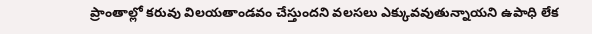ప్రాంతాల్లో కరువు విలయతాండవం చేస్తుందని వలసలు ఎక్కువవుతున్నాయని ఉపాధి లేక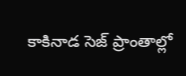కాకినాడ సెజ్ ప్రాంతాల్లో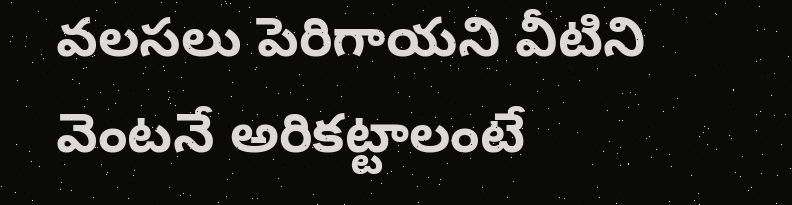వలసలు పెరిగాయని వీటిని వెంటనే అరికట్టాలంటే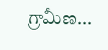గ్రామీణ...